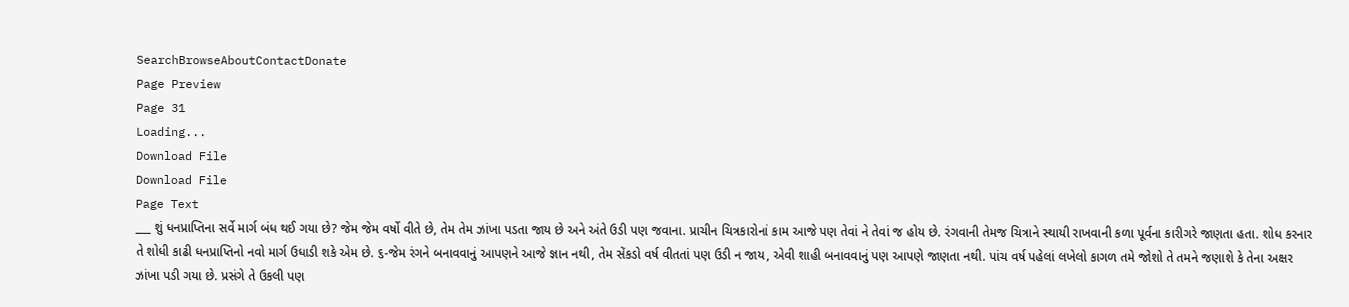SearchBrowseAboutContactDonate
Page Preview
Page 31
Loading...
Download File
Download File
Page Text
___ શું ધનપ્રાપ્તિના સર્વે માર્ગ બંધ થઈ ગયા છે? જેમ જેમ વર્ષો વીતે છે, તેમ તેમ ઝાંખા પડતા જાય છે અને અંતે ઉડી પણ જવાના. પ્રાચીન ચિત્રકારોનાં કામ આજે પણ તેવાં ને તેવાં જ હોય છે. રંગવાની તેમજ ચિત્રાને સ્થાયી રાખવાની કળા પૂર્વના કારીગરે જાણતા હતા. શોધ કરનાર તે શોધી કાઢી ધનપ્રાપ્તિનો નવો માર્ગ ઉધાડી શકે એમ છે. ૬-જેમ રંગને બનાવવાનું આપણને આજે જ્ઞાન નથી, તેમ સેંકડો વર્ષ વીતતાં પણ ઉડી ન જાય, એવી શાહી બનાવવાનું પણ આપણે જાણતા નથી. પાંચ વર્ષ પહેલાં લખેલો કાગળ તમે જોશો તે તમને જણાશે કે તેના અક્ષર ઝાંખા પડી ગયા છે. પ્રસંગે તે ઉકલી પણ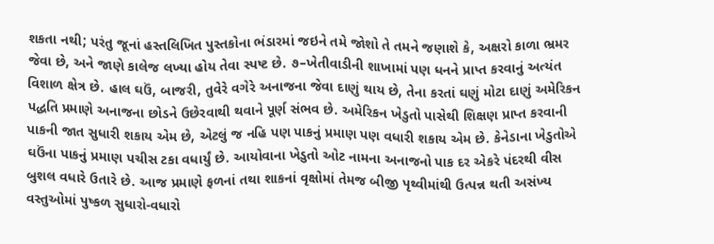શકતા નથી; પરંતુ જૂનાં હસ્તલિખિત પુસ્તકોના ભંડારમાં જઇને તમે જોશો તે તમને જણાશે કે, અક્ષરો કાળા ભ્રમર જેવા છે, અને જાણે કાલેજ લખ્યા હોય તેવા સ્પષ્ટ છે. ૭–ખેતીવાડીની શાખામાં પણ ધનને પ્રાપ્ત કરવાનું અત્યંત વિશાળ ક્ષેત્ર છે. હાલ ઘઉં, બાજરી, તુવેરે વગેરે અનાજના જેવા દાણું થાય છે, તેના કરતાં ઘણું મોટા દાણું અમેરિકન પદ્ધતિ પ્રમાણે અનાજના છોડને ઉછેરવાથી થવાને પૂર્ણ સંભવ છે. અમેરિકન ખેડુતો પાસેથી શિક્ષણ પ્રાપ્ત કરવાની પાકની જાત સુધારી શકાય એમ છે, એટલું જ નહિ પણ પાકનું પ્રમાણ પણ વધારી શકાય એમ છે. કેનેડાના ખેડુતોએ ઘઉંના પાકનું પ્રમાણ પચીસ ટકા વધાર્યું છે. આયોવાના ખેડુતો ઓટ નામના અનાજનો પાક દર એકરે પંદરથી વીસ બુશલ વધારે ઉતારે છે. આજ પ્રમાણે ફળનાં તથા શાકનાં વૃક્ષોમાં તેમજ બીજી પૃથ્વીમાંથી ઉત્પન્ન થતી અસંખ્ય વસ્તુઓમાં પુષ્કળ સુધારો-વધારો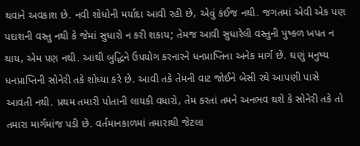થવાને અવકાશ છે. નવી શોધોની મર્યાદા આવી રહી છે, એવું કંઈજ નથી. જગતમાં એવી એક પણ પદાશની વસ્તુ નથી કે જેમાં સુધારો ન કરી શકાય; તેમજ આવી સુધારેલી વસ્તુની પુષ્કળ ખપત ન થાય, એમ પણ નથી. આથી બુદ્ધિને ઉપયોગ કરનારને ધનપ્રાપ્તિના અનેક માર્ગ છે. ઘણું મનુષ્ય ધનપ્રાપ્તિની સોનેરી તકે શોધ્યા કરે છે. આવી તકે તેમની વાટ જોઈને બેસી રઘે આપણી પાસે આવતી નથી. પ્રથમ તમારી પોતાની લાયકી વધારો, તેમ કરતાં તમને અનભવ થશે કે સોનેરી તકે તો તમારા માર્ગમાંજ પડી છે. વર્તમાનકાળમાં તમારાથી જેટલા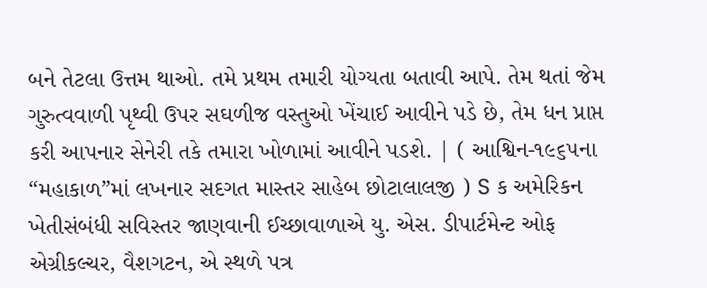બને તેટલા ઉત્તમ થાઓ. તમે પ્રથમ તમારી યોગ્યતા બતાવી આપે. તેમ થતાં જેમ ગુરુત્વવાળી પૃથ્વી ઉપર સઘળીજ વસ્તુઓ ખેંચાઈ આવીને પડે છે, તેમ ધન પ્રાપ્ત કરી આપનાર સેનેરી તકે તમારા ખોળામાં આવીને પડશે. | ( આશ્વિન-૧૯૬૫ના “મહાકાળ”માં લખનાર સદગત માસ્તર સાહેબ છોટાલાલજી ) S ક અમેરિકન ખેતીસંબંધી સવિસ્તર જાણવાની ઈચ્છાવાળાએ યુ. એસ. ડીપાર્ટમેન્ટ ઓફ એગ્રીકલ્ચર, વૈશગટન, એ સ્થળે પત્ર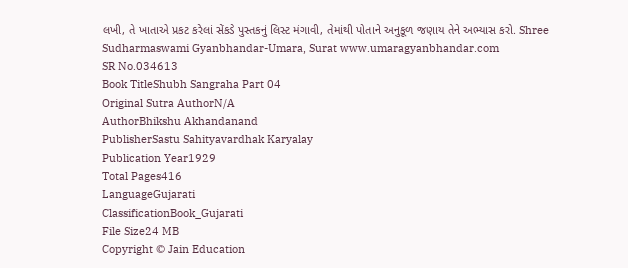લખી, તે ખાતાએ પ્રકટ કરેલાં સેંકડે પુસ્તકનું લિસ્ટ મંગાવી, તેમાંથી પોતાને અનુકૂળ જણાય તેને અભ્યાસ કરો. Shree Sudharmaswami Gyanbhandar-Umara, Surat www.umaragyanbhandar.com
SR No.034613
Book TitleShubh Sangraha Part 04
Original Sutra AuthorN/A
AuthorBhikshu Akhandanand
PublisherSastu Sahityavardhak Karyalay
Publication Year1929
Total Pages416
LanguageGujarati
ClassificationBook_Gujarati
File Size24 MB
Copyright © Jain Education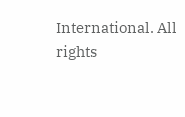International. All rights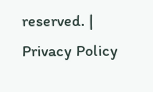reserved. | Privacy Policy